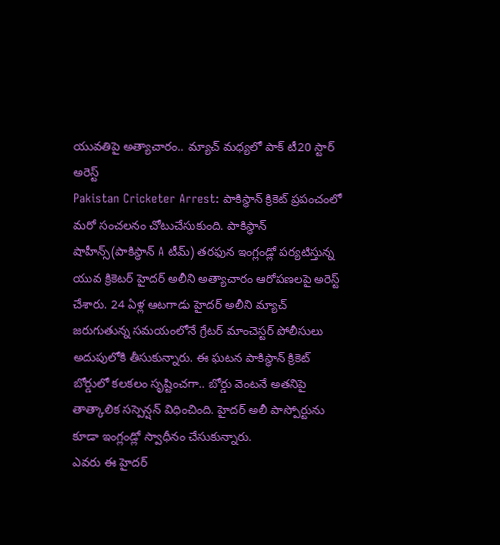యువతిపై అత్యాచారం.. మ్యాచ్ మధ్యలో పాక్ టీ20 స్టార్ అరెస్ట్
Pakistan Cricketer Arrest: పాకిస్థాన్ క్రికెట్ ప్రపంచంలో మరో సంచలనం చోటుచేసుకుంది. పాకిస్థాన్ షాహీన్స్(పాకిస్థాన్ A టీమ్) తరఫున ఇంగ్లండ్లో పర్యటిస్తున్న యువ క్రికెటర్ హైదర్ అలీని అత్యాచారం ఆరోపణలపై అరెస్ట్ చేశారు. 24 ఏళ్ల ఆటగాడు హైదర్ అలీని మ్యాచ్ జరుగుతున్న సమయంలోనే గ్రేటర్ మాంచెస్టర్ పోలీసులు అదుపులోకి తీసుకున్నారు. ఈ ఘటన పాకిస్థాన్ క్రికెట్ బోర్డులో కలకలం సృష్టించగా.. బోర్డు వెంటనే అతనిపై తాత్కాలిక సస్పెన్షన్ విధించింది. హైదర్ అలీ పాస్పోర్టును కూడా ఇంగ్లండ్లో స్వాధీనం చేసుకున్నారు.
ఎవరు ఈ హైదర్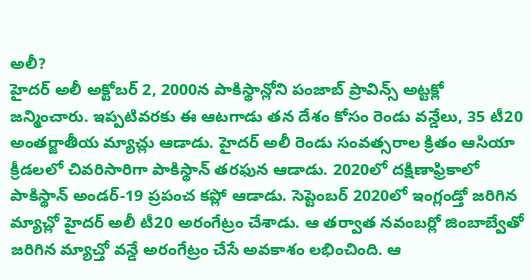అలీ?
హైదర్ అలీ అక్టోబర్ 2, 2000న పాకిస్థాన్లోని పంజాబ్ ప్రావిన్స్ అట్టక్లో జన్మించారు. ఇప్పటివరకు ఈ ఆటగాడు తన దేశం కోసం రెండు వన్డేలు, 35 టీ20 అంతర్జాతీయ మ్యాచ్లు ఆడాడు. హైదర్ అలీ రెండు సంవత్సరాల క్రితం ఆసియా క్రీడలలో చివరిసారిగా పాకిస్థాన్ తరఫున ఆడాడు. 2020లో దక్షిణాఫ్రికాలో పాకిస్థాన్ అండర్-19 ప్రపంచ కప్లో ఆడాడు. సెప్టెంబర్ 2020లో ఇంగ్లండ్తో జరిగిన మ్యాచ్లో హైదర్ అలీ టీ20 అరంగేట్రం చేశాడు. ఆ తర్వాత నవంబర్లో జింబాబ్వేతో జరిగిన మ్యాచ్తో వన్డే అరంగేట్రం చేసే అవకాశం లభించింది. ఆ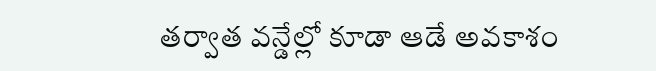తర్వాత వన్డేల్లో కూడా ఆడే అవకాశం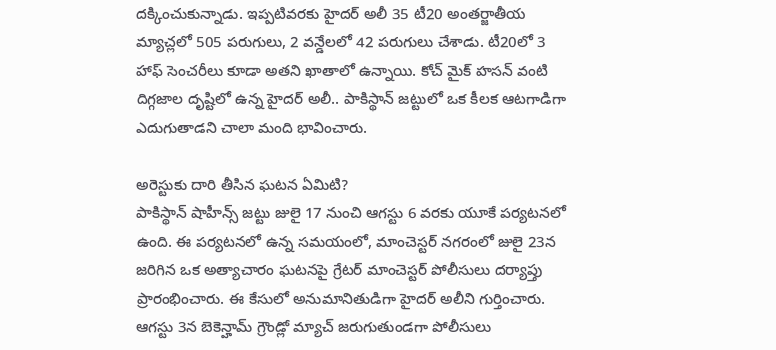దక్కించుకున్నాడు. ఇప్పటివరకు హైదర్ అలీ 35 టీ20 అంతర్జాతీయ మ్యాచ్లలో 505 పరుగులు, 2 వన్డేలలో 42 పరుగులు చేశాడు. టీ20లో 3 హాఫ్ సెంచరీలు కూడా అతని ఖాతాలో ఉన్నాయి. కోచ్ మైక్ హసన్ వంటి దిగ్గజాల దృష్టిలో ఉన్న హైదర్ అలీ.. పాకిస్థాన్ జట్టులో ఒక కీలక ఆటగాడిగా ఎదుగుతాడని చాలా మంది భావించారు.

అరెస్టుకు దారి తీసిన ఘటన ఏమిటి?
పాకిస్థాన్ షాహీన్స్ జట్టు జులై 17 నుంచి ఆగస్టు 6 వరకు యూకే పర్యటనలో ఉంది. ఈ పర్యటనలో ఉన్న సమయంలో, మాంచెస్టర్ నగరంలో జులై 23న జరిగిన ఒక అత్యాచారం ఘటనపై గ్రేటర్ మాంచెస్టర్ పోలీసులు దర్యాప్తు ప్రారంభించారు. ఈ కేసులో అనుమానితుడిగా హైదర్ అలీని గుర్తించారు. ఆగస్టు 3న బెకెన్హామ్ గ్రౌండ్లో మ్యాచ్ జరుగుతుండగా పోలీసులు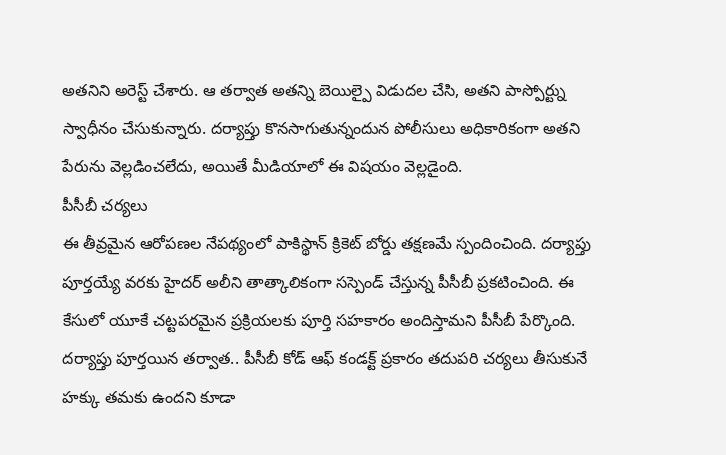అతనిని అరెస్ట్ చేశారు. ఆ తర్వాత అతన్ని బెయిల్పై విడుదల చేసి, అతని పాస్పోర్ట్ను స్వాధీనం చేసుకున్నారు. దర్యాప్తు కొనసాగుతున్నందున పోలీసులు అధికారికంగా అతని పేరును వెల్లడించలేదు, అయితే మీడియాలో ఈ విషయం వెల్లడైంది.
పీసీబీ చర్యలు
ఈ తీవ్రమైన ఆరోపణల నేపథ్యంలో పాకిస్థాన్ క్రికెట్ బోర్డు తక్షణమే స్పందించింది. దర్యాప్తు పూర్తయ్యే వరకు హైదర్ అలీని తాత్కాలికంగా సస్పెండ్ చేస్తున్న పీసీబీ ప్రకటించింది. ఈ కేసులో యూకే చట్టపరమైన ప్రక్రియలకు పూర్తి సహకారం అందిస్తామని పీసీబీ పేర్కొంది. దర్యాప్తు పూర్తయిన తర్వాత.. పీసీబీ కోడ్ ఆఫ్ కండక్ట్ ప్రకారం తదుపరి చర్యలు తీసుకునే హక్కు తమకు ఉందని కూడా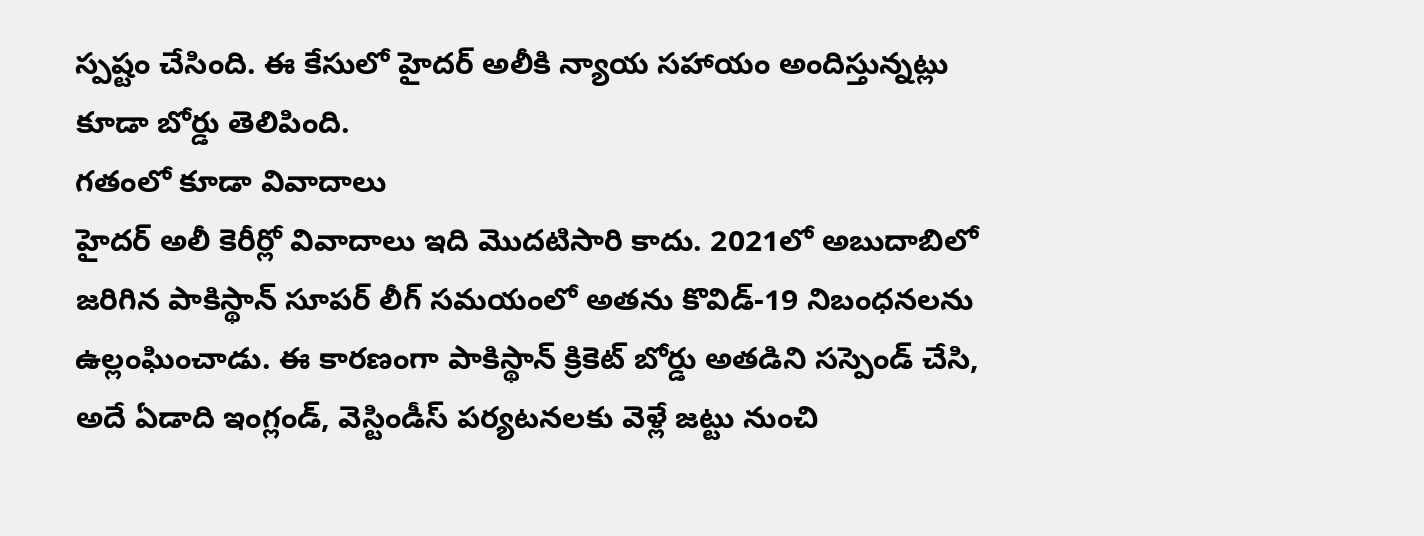స్పష్టం చేసింది. ఈ కేసులో హైదర్ అలీకి న్యాయ సహాయం అందిస్తున్నట్లు కూడా బోర్డు తెలిపింది.
గతంలో కూడా వివాదాలు
హైదర్ అలీ కెరీర్లో వివాదాలు ఇది మొదటిసారి కాదు. 2021లో అబుదాబిలో జరిగిన పాకిస్థాన్ సూపర్ లీగ్ సమయంలో అతను కొవిడ్-19 నిబంధనలను ఉల్లంఘించాడు. ఈ కారణంగా పాకిస్థాన్ క్రికెట్ బోర్డు అతడిని సస్పెండ్ చేసి, అదే ఏడాది ఇంగ్లండ్, వెస్టిండీస్ పర్యటనలకు వెళ్లే జట్టు నుంచి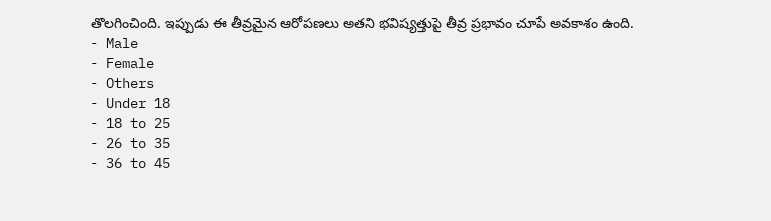తొలగించింది. ఇప్పుడు ఈ తీవ్రమైన ఆరోపణలు అతని భవిష్యత్తుపై తీవ్ర ప్రభావం చూపే అవకాశం ఉంది.
- Male
- Female
- Others
- Under 18
- 18 to 25
- 26 to 35
- 36 to 45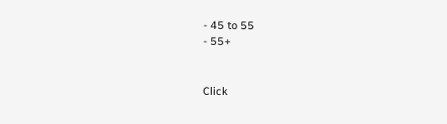- 45 to 55
- 55+


Click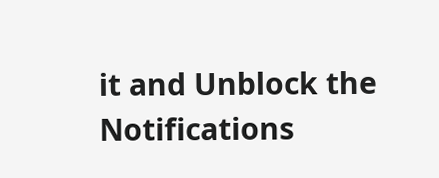it and Unblock the Notifications